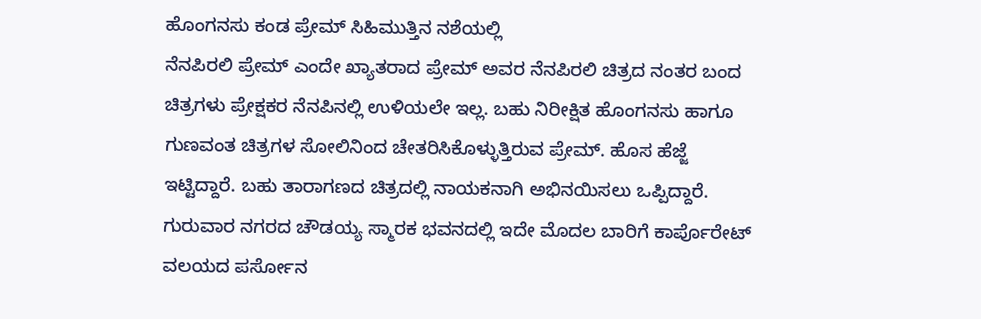ಹೊಂಗನಸು ಕಂಡ ಪ್ರೇಮ್ ಸಿಹಿಮುತ್ತಿನ ನಶೆಯಲ್ಲಿ
ನೆನಪಿರಲಿ ಪ್ರೇಮ್ ಎಂದೇ ಖ್ಯಾತರಾದ ಪ್ರೇಮ್ ಅವರ ನೆನಪಿರಲಿ ಚಿತ್ರದ ನಂತರ ಬಂದ ಚಿತ್ರಗಳು ಪ್ರೇಕ್ಷಕರ ನೆನಪಿನಲ್ಲಿ ಉಳಿಯಲೇ ಇಲ್ಲ. ಬಹು ನಿರೀಕ್ಷಿತ ಹೊಂಗನಸು ಹಾಗೂ ಗುಣವಂತ ಚಿತ್ರಗಳ ಸೋಲಿನಿಂದ ಚೇತರಿಸಿಕೊಳ್ಳುತ್ತಿರುವ ಪ್ರೇಮ್. ಹೊಸ ಹೆಜ್ಜೆ ಇಟ್ಟಿದ್ದಾರೆ. ಬಹು ತಾರಾಗಣದ ಚಿತ್ರದಲ್ಲಿ ನಾಯಕನಾಗಿ ಅಭಿನಯಿಸಲು ಒಪ್ಪಿದ್ದಾರೆ.
ಗುರುವಾರ ನಗರದ ಚೌಡಯ್ಯ ಸ್ಮಾರಕ ಭವನದಲ್ಲಿ ಇದೇ ಮೊದಲ ಬಾರಿಗೆ ಕಾರ್ಪೊರೇಟ್ ವಲಯದ ಪರ್ಸೋನ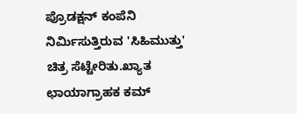ಪ್ರೊಡಕ್ಷನ್ ಕಂಪೆನಿ ನಿರ್ಮಿಸುತ್ತಿರುವ 'ಸಿಹಿಮುತ್ತು' ಚಿತ್ರ ಸೆಟ್ಟೇರಿತು.ಖ್ಯಾತ ಛಾಯಾಗ್ರಾಹಕ ಕಮ್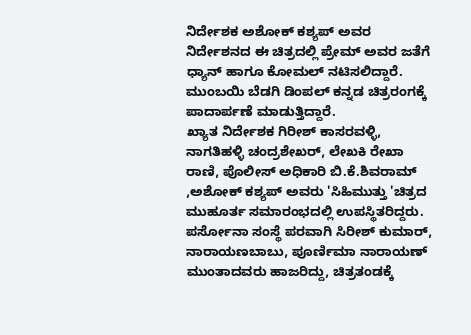ನಿರ್ದೇಶಕ ಅಶೋಕ್ ಕಶ್ಯಪ್ ಅವರ ನಿರ್ದೇಶನದ ಈ ಚಿತ್ರದಲ್ಲಿ ಪ್ರೇಮ್ ಅವರ ಜತೆಗೆ ಧ್ಯಾನ್ ಹಾಗೂ ಕೋಮಲ್ ನಟಿಸಲಿದ್ದಾರೆ. ಮುಂಬಯಿ ಬೆಡಗಿ ಡಿಂಪಲ್ ಕನ್ನಡ ಚಿತ್ರರಂಗಕ್ಕೆ ಪಾದಾರ್ಪಣೆ ಮಾಡುತ್ತಿದ್ದಾರೆ.
ಖ್ಯಾತ ನಿರ್ದೇಶಕ ಗಿರೀಶ್ ಕಾಸರವಳ್ಳಿ, ನಾಗತಿಹಳ್ಳಿ ಚಂದ್ರಶೇಖರ್, ಲೇಖಕಿ ರೇಖಾ ರಾಣಿ, ಪೊಲೀಸ್ ಅಧಿಕಾರಿ ಬಿ.ಕೆ.ಶಿವರಾಮ್ ,ಅಶೋಕ್ ಕಶ್ಯಪ್ ಅವರು 'ಸಿಹಿಮುತ್ತು 'ಚಿತ್ರದ ಮುಹೂರ್ತ ಸಮಾರಂಭದಲ್ಲಿ ಉಪಸ್ಥಿತರಿದ್ದರು. ಪರ್ಸೋನಾ ಸಂಸ್ಥೆ ಪರವಾಗಿ ಸಿರೀಶ್ ಕುಮಾರ್, ನಾರಾಯಣಬಾಬು, ಪೂರ್ಣಿಮಾ ನಾರಾಯಣ್ ಮುಂತಾದವರು ಹಾಜರಿದ್ದು, ಚಿತ್ರತಂಡಕ್ಕೆ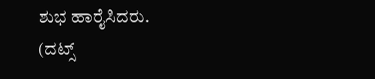ಶುಭ ಹಾರೈಸಿದರು.
(ದಟ್ಸ್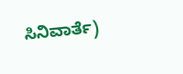ಸಿನಿವಾರ್ತೆ)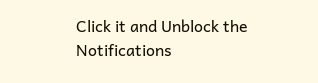Click it and Unblock the Notifications